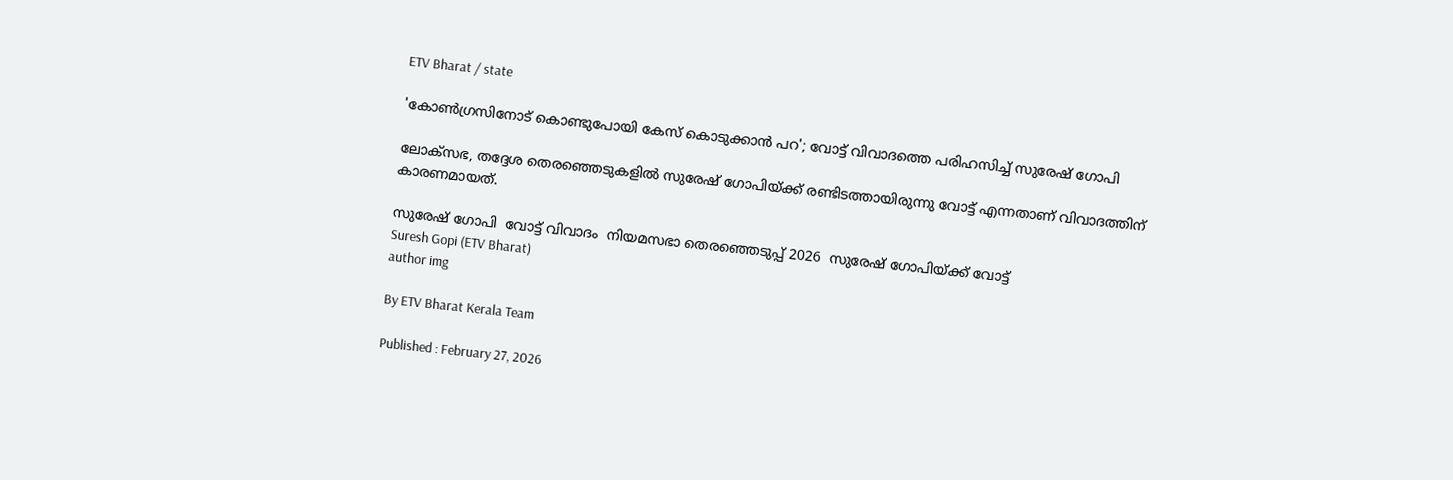ETV Bharat / state

'കോൺഗ്രസിനോട് കൊണ്ടുപോയി കേസ് കൊടുക്കാൻ പറ'; വോട്ട് വിവാദത്തെ പരിഹസിച്ച് സുരേഷ്‌ ഗോപി

ലോക്‌സഭ, തദ്ദേശ തെരഞ്ഞെടുകളിൽ സുരേഷ് ഗോപിയ്‌ക്ക് രണ്ടിടത്തായിരുന്നു വോട്ട് എന്നതാണ് വിവാദത്തിന് കാരണമായത്.

സുരേഷ്‌ ഗോപി  വോട്ട് വിവാദം  നിയമസഭാ തെരഞ്ഞെടുപ്പ് 2026  സുരേഷ് ഗോപിയ്‌ക്ക് വോട്ട്
Suresh Gopi (ETV Bharat)
author img

By ETV Bharat Kerala Team

Published : February 27, 2026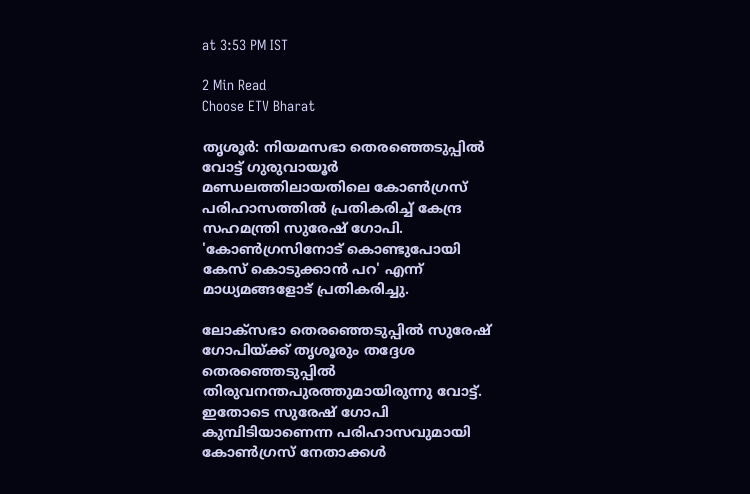at 3:53 PM IST

2 Min Read
Choose ETV Bharat

തൃശൂർ: നിയമസഭാ തെരഞ്ഞെടുപ്പിൽ വോട്ട് ഗുരുവായൂർ മണ്ഡലത്തിലായതിലെ കോണ്‍ഗ്രസ് പരിഹാസത്തിൽ പ്രതികരിച്ച് കേന്ദ്ര സഹമന്ത്രി സുരേഷ്‌ ഗോപി. 'കോൺഗ്രസിനോട് കൊണ്ടുപോയി കേസ് കൊടുക്കാൻ പറ' എന്ന് മാധ്യമങ്ങളോട് പ്രതികരിച്ചു.

ലോക്‌സഭാ തെരഞ്ഞെടുപ്പിൽ സുരേഷ് ഗോപിയ്‌ക്ക് തൃശൂരും തദ്ദേശ തെരഞ്ഞെടുപ്പിൽ തിരുവനന്തപുരത്തുമായിരുന്നു വോട്ട്. ഇതോടെ സുരേഷ് ഗോപി കുമ്പിടിയാണെന്ന പരിഹാസവുമായി കോൺഗ്രസ് നേതാക്കള്‍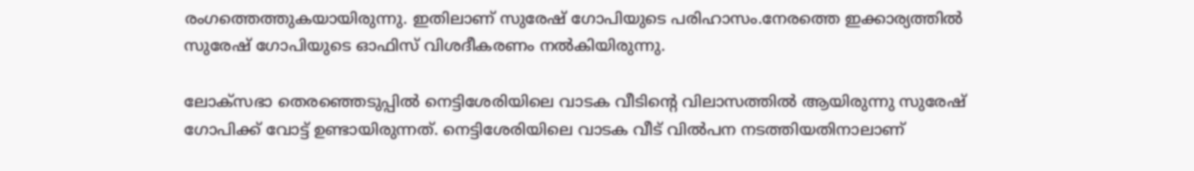രംഗത്തെത്തുകയായിരുന്നു. ഇതിലാണ് സുരേഷ്‌ ഗോപിയുടെ പരിഹാസം.നേരത്തെ ഇക്കാര്യത്തിൽ സുരേഷ്‌ ഗോപിയുടെ ഓഫിസ് വിശദീകരണം നൽകിയിരുന്നു.

ലോക്‌സഭാ തെരഞ്ഞെടുപ്പിൽ നെട്ടിശേരിയിലെ വാടക വീടിൻ്റെ വിലാസത്തിൽ ആയിരുന്നു സുരേഷ് ഗോപിക്ക് വോട്ട് ഉണ്ടായിരുന്നത്. നെട്ടിശേരിയിലെ വാടക വീട് വിൽപന നടത്തിയതിനാലാണ്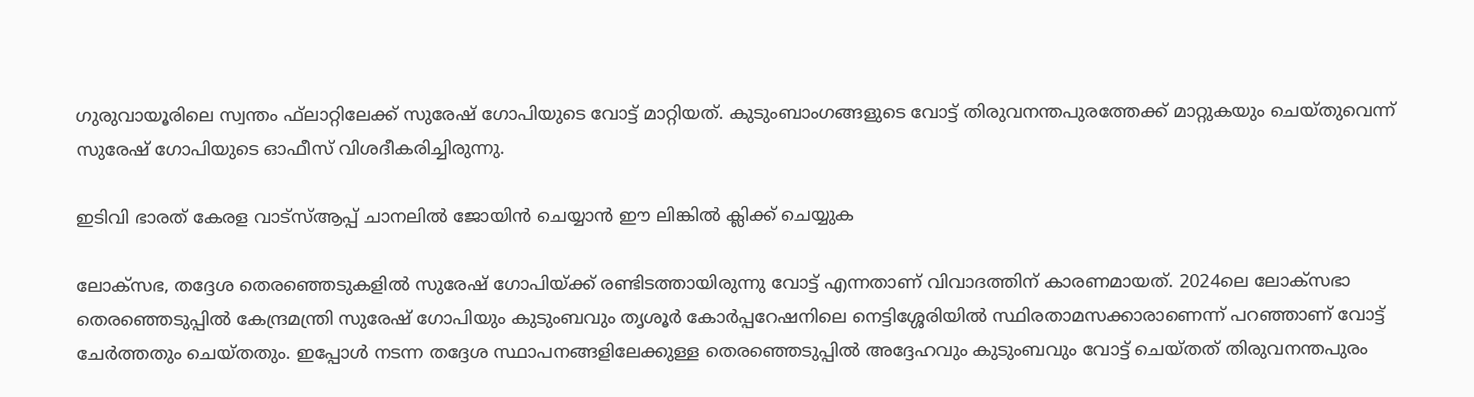ഗുരുവായൂരിലെ സ്വന്തം ഫ്‌ലാറ്റിലേക്ക് സുരേഷ് ഗോപിയുടെ വോട്ട് മാറ്റിയത്. കുടുംബാംഗങ്ങളുടെ വോട്ട് തിരുവനന്തപുരത്തേക്ക് മാറ്റുകയും ചെയ്‌തുവെന്ന് സുരേഷ് ഗോപിയുടെ ഓഫീസ് വിശദീകരിച്ചിരുന്നു.

ഇടിവി ഭാരത് കേരള വാട്‌സ്‌ആപ്പ് ചാനലില്‍ ജോയിന്‍ ചെയ്യാന്‍ ഈ ലിങ്കില്‍ ക്ലിക്ക് ചെയ്യുക

ലോക്‌സഭ, തദ്ദേശ തെരഞ്ഞെടുകളിൽ സുരേഷ് ഗോപിയ്‌ക്ക് രണ്ടിടത്തായിരുന്നു വോട്ട് എന്നതാണ് വിവാദത്തിന് കാരണമായത്. 2024ലെ ലോക്‌സഭാ തെരഞ്ഞെടുപ്പില്‍ കേന്ദ്രമന്ത്രി സുരേഷ് ഗോപിയും കുടുംബവും തൃശൂര്‍ കോര്‍പ്പറേഷനിലെ നെട്ടിശ്ശേരിയില്‍ സ്ഥിരതാമസക്കാരാണെന്ന് പറഞ്ഞാണ് വോട്ട് ചേര്‍ത്തതും ചെയ്‌തതും. ഇപ്പോള്‍ നടന്ന തദ്ദേശ സ്ഥാപനങ്ങളിലേക്കുള്ള തെരഞ്ഞെടുപ്പില്‍ അദ്ദേഹവും കുടുംബവും വോട്ട് ചെയ്‌തത് തിരുവനന്തപുരം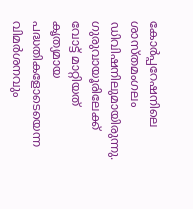കോര്‍പ്പറേഷനിലെ ശാസ്‌തമംഗലം ഡിവിഷനിലുമായിരുന്നു. ഗുരുവായൂരിലേക്ക് വോട്ട് മാറ്റിയത് കൃത്യമായ പദ്ധതികളോടെയെന്ന വിമർശനവും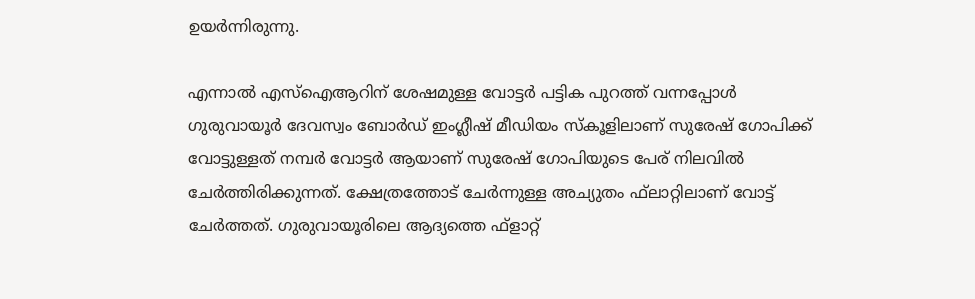ഉയർന്നിരുന്നു.

എന്നാൽ എസ്ഐആറിന് ശേഷമുള്ള വോട്ടര്‍ പട്ടിക പുറത്ത് വന്നപ്പോൾ ഗുരുവായൂർ ദേവസ്വം ബോർഡ് ഇംഗ്ലീഷ് മീഡിയം സ്‌കൂളിലാണ് സുരേഷ് ഗോപിക്ക് വോട്ടുള്ളത് നമ്പർ വോട്ടർ ആയാണ് സുരേഷ് ഗോപിയുടെ പേര് നിലവിൽ ചേർത്തിരിക്കുന്നത്. ക്ഷേത്രത്തോട് ചേർന്നുള്ള അച്യുതം ഫ്‌ലാറ്റിലാണ് വോട്ട് ചേർത്തത്. ഗുരുവായൂരിലെ ആദ്യത്തെ ഫ്‌ളാറ്റ്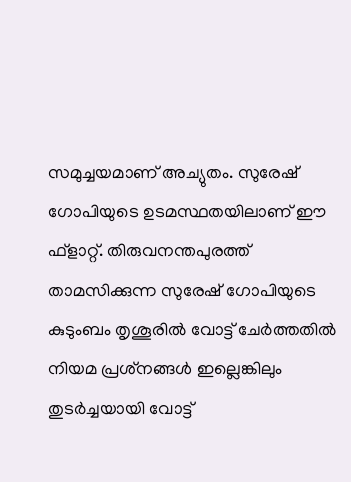സമുച്ചയമാണ് അച്യുതം. സുരേഷ് ഗോപിയുടെ ഉടമസ്ഥതയിലാണ് ഈ ഫ്‌ളാറ്റ്. തിരുവനന്തപുരത്ത് താമസിക്കുന്ന സുരേഷ് ഗോപിയുടെ കുടുംബം തൃശൂരില്‍ വോട്ട് ചേര്‍ത്തതില്‍ നിയമ പ്രശ്‌നങ്ങള്‍ ഇല്ലെങ്കിലും തുടര്‍ച്ചയായി വോട്ട്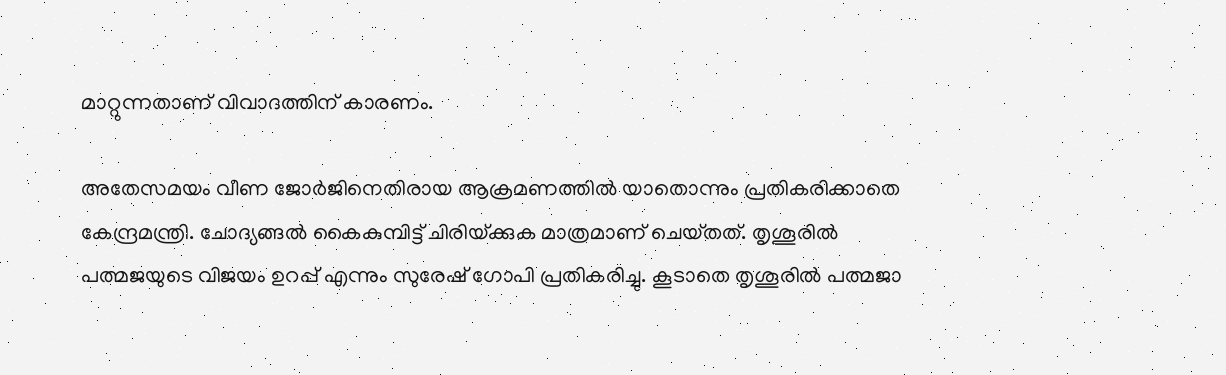മാറ്റുന്നതാണ് വിവാദത്തിന് കാരണം.

അതേസമയം വീണ ജോർജിനെതിരായ ആക്രമണത്തിൽ യാതൊന്നും പ്രതികരിക്കാതെ കേന്ദ്രമന്ത്രി. ചോദ്യങ്ങല്‍ കൈകുമ്പിട്ട് ചിരിയ്‌ക്കുക മാത്രമാണ് ചെയ്‌തത്. തൃശൂരിൽ പത്മജയുടെ വിജയം ഉറപ്പ് എന്നും സുരേഷ് ഗോപി പ്രതികരിച്ചു. കൂടാതെ തൃശൂരിൽ പത്മജാ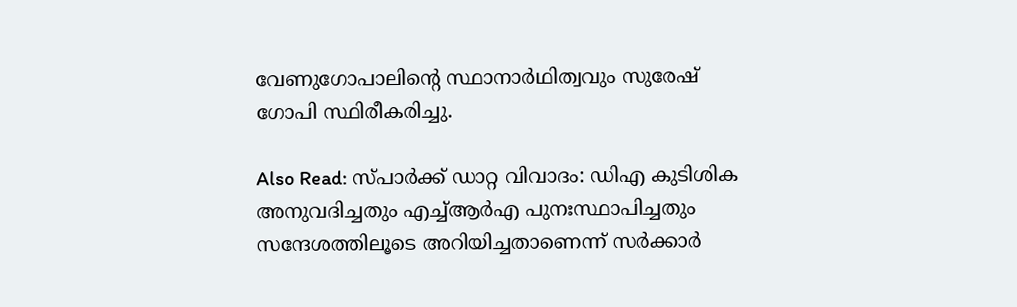വേണുഗോപാലിൻ്റെ സ്ഥാനാർഥിത്വവും സുരേഷ് ഗോപി സ്ഥിരീകരിച്ചു.

Also Read: സ്‌പാർക്ക് ഡാറ്റ വിവാദം: ഡിഎ കുടിശിക അനുവദിച്ചതും എച്ച്ആർഎ പുനഃസ്ഥാപിച്ചതും സന്ദേശത്തിലൂടെ അറിയിച്ചതാണെന്ന് സർക്കാർ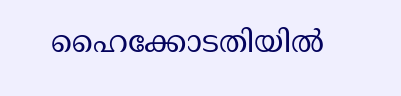ഹൈക്കോടതിയിൽ